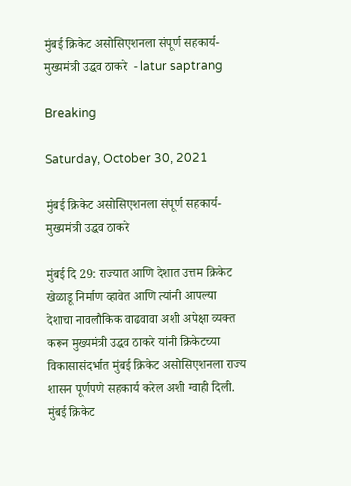मुंबई क्रिकेट असोसिएशनला संपूर्ण सहकार्य- मुख्यमंत्री उद्धव ठाकरे  - latur saptrang

Breaking

Saturday, October 30, 2021

मुंबई क्रिकेट असोसिएशनला संपूर्ण सहकार्य- मुख्यमंत्री उद्धव ठाकरे

मुंबई दि 29: राज्यात आणि देशात उत्तम क्रिकेट खेळाडू निर्माण व्हावेत आणि त्यांनी आपल्या देशाचा नावलौकिक वाढवावा अशी अपेक्षा व्यक्त करून मुख्यमंत्री उद्धव ठाकरे यांनी क्रिकेटच्या विकासासंदर्भात मुंबई क्रिकेट असोसिएशनला राज्य शासन पूर्णपणे सहकार्य करेल अशी ग्वाही दिली. मुंबई क्रिकेट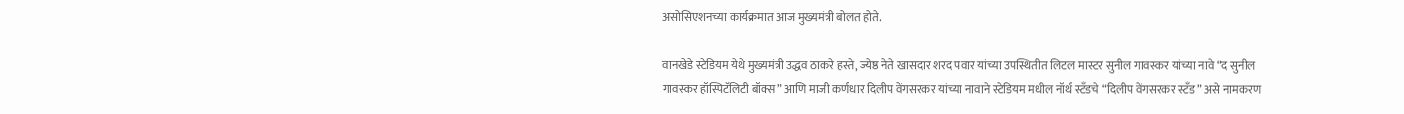असोसिएशनच्या कार्यक्रमात आज मुख्यमंत्री बोलत होते.

वानखेडे स्टेडियम येथे मुख्यमंत्री उद्धव ठाकरे हस्ते, ज्येष्ठ नेते खासदार शरद पवार यांच्या उपस्थितीत लिटल मास्टर सुनील गावस्कर यांच्या नावे “द सुनील गावस्कर हॉस्पिटॅलिटी बॉक्स” आणि माजी कर्णधार दिलीप वेंगसरकर यांच्या नावाने स्टेडियम मधील नॉर्थ स्टँडचे “दिलीप वेंगसरकर स्टँड” असे नामकरण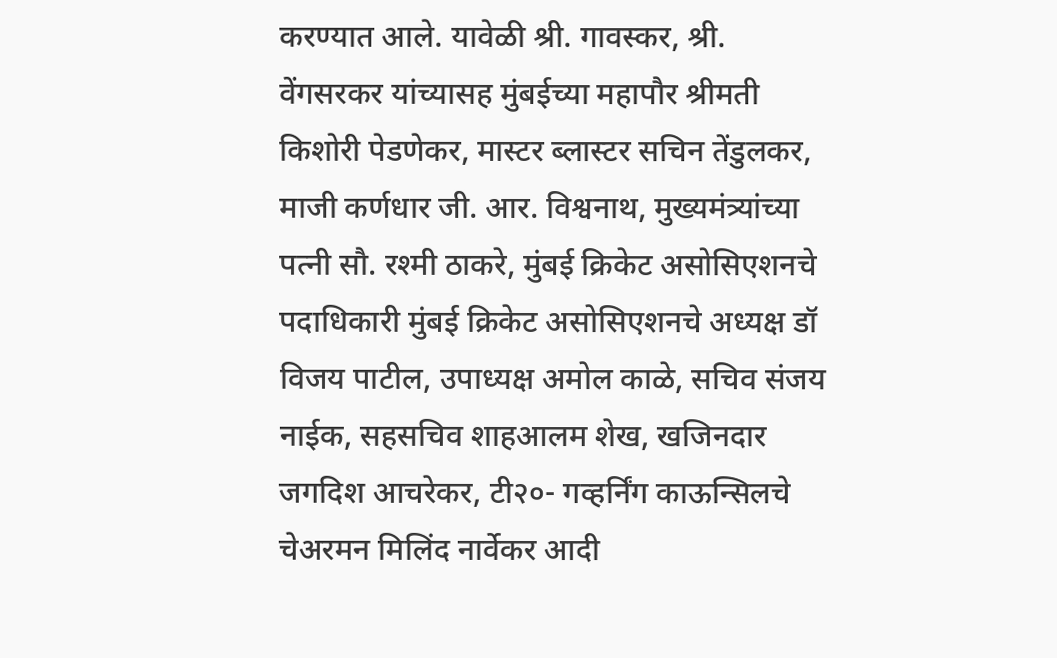करण्यात आले. यावेळी श्री. गावस्कर, श्री. वेंगसरकर यांच्यासह मुंबईच्या महापौर श्रीमती किशोरी पेडणेकर, मास्टर ब्लास्टर सचिन तेंडुलकर, माजी कर्णधार जी. आर. विश्वनाथ, मुख्यमंत्र्यांच्या पत्नी सौ. रश्मी ठाकरे, मुंबई क्रिकेट असोसिएशनचे पदाधिकारी मुंबई क्रिकेट असोसिएशनचे अध्यक्ष डॉ विजय पाटील, उपाध्यक्ष अमोल काळे, सचिव संजय नाईक, सहसचिव शाहआलम शेख, खजिनदार जगदिश आचरेकर, टी२०- गव्हर्निंग काऊन्सिलचे चेअरमन मिलिंद नार्वेकर आदी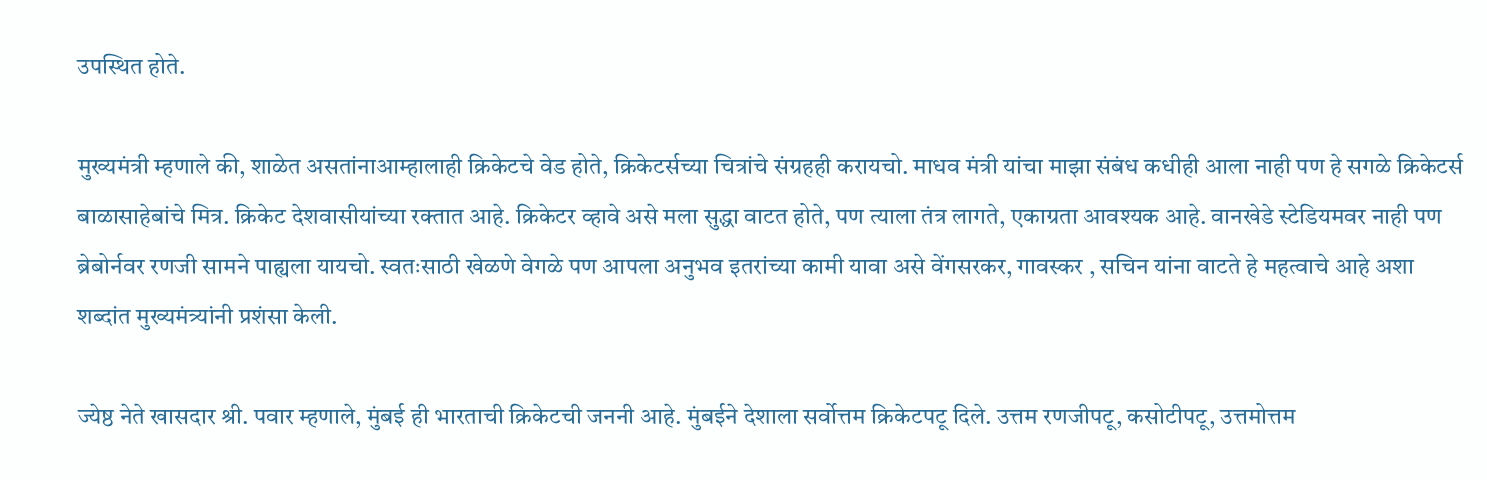उपस्थित होते.

मुख्यमंत्री म्हणाले की, शाळेत असतांनाआम्हालाही क्रिकेटचे वेड होते, क्रिकेटर्सच्या चित्रांचे संग्रहही करायचो. माधव मंत्री यांचा माझा संबंध कधीही आला नाही पण हे सगळे क्रिकेटर्स बाळासाहेबांचे मित्र. क्रिकेट देशवासीयांच्या रक्तात आहे. क्रिकेटर व्हावे असे मला सुद्धा वाटत होते, पण त्याला तंत्र लागते, एकाग्रता आवश्यक आहे. वानखेडे स्टेडियमवर नाही पण ब्रेबोर्नवर रणजी सामने पाह्यला यायचो. स्वतःसाठी खेळणे वेगळे पण आपला अनुभव इतरांच्या कामी यावा असे वेंगसरकर, गावस्कर , सचिन यांना वाटते हे महत्वाचे आहे अशा शब्दांत मुख्यमंत्र्यांनी प्रशंसा केली.

ज्येष्ठ नेते खासदार श्री. पवार म्हणाले, मुंबई ही भारताची क्रिकेटची जननी आहे. मुंबईने देशाला सर्वोत्तम क्रिकेटपटू दिले. उत्तम रणजीपटू, कसोटीपटू, उत्तमोत्तम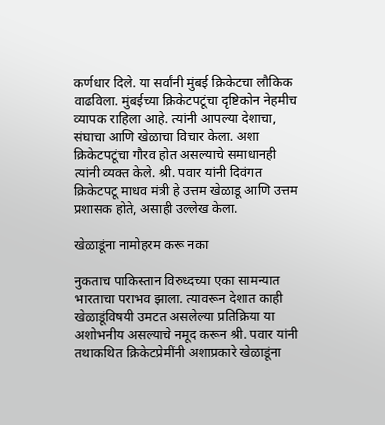कर्णधार दिले. या सर्वांनी मुंबई क्रिकेटचा लौकिक वाढविला. मुंबईच्या क्रिकेटपटूंचा दृष्टिकोन नेहमीच व्यापक राहिला आहे. त्यांनी आपल्या देशाचा, संघाचा आणि खेळाचा विचार केला. अशा क्रिकेटपटूंचा गौरव होत असल्याचे समाधानही त्यांनी व्यक्त केले. श्री. पवार यांनी दिवंगत क्रिकेटपटू माधव मंत्री हे उत्तम खेळाडू आणि उत्तम प्रशासक होते, असाही उल्लेख केला.

खेळाडूंना नामोहरम करू नका

नुकताच पाकिस्तान विरुध्दच्या एका सामन्यात भारताचा पराभव झाला. त्यावरून देशात काही खेळाडूंविषयी उमटत असलेल्या प्रतिक्रिया या अशोभनीय असल्याचे नमूद करून श्री. पवार यांनी तथाकथित क्रिकेटप्रेमींनी अशाप्रकारे खेळाडूंना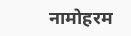नामोहरम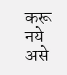करू नये असे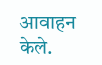आवाहन केले.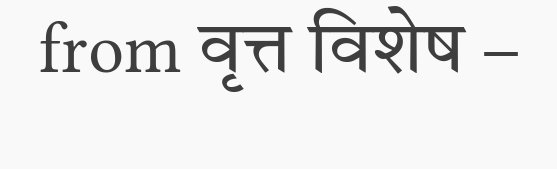from वृत्त विशेष –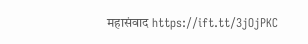महासंवाद https://ift.tt/3jOjPKC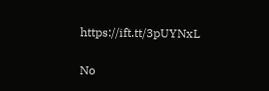https://ift.tt/3pUYNxL

No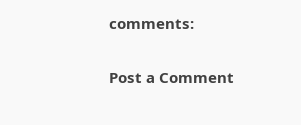comments:

Post a Comment